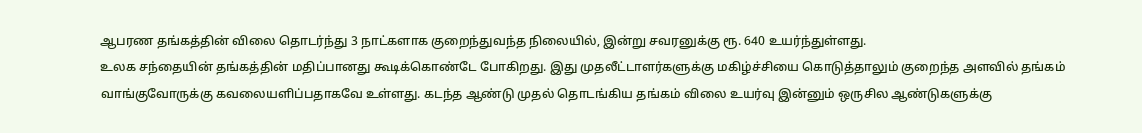ஆபரண தங்கத்தின் விலை தொடர்ந்து 3 நாட்களாக குறைந்துவந்த நிலையில், இன்று சவரனுக்கு ரூ. 640 உயர்ந்துள்ளது.
உலக சந்தையின் தங்கத்தின் மதிப்பானது கூடிக்கொண்டே போகிறது. இது முதலீட்டாளர்களுக்கு மகிழ்ச்சியை கொடுத்தாலும் குறைந்த அளவில் தங்கம் வாங்குவோருக்கு கவலையளிப்பதாகவே உள்ளது. கடந்த ஆண்டு முதல் தொடங்கிய தங்கம் விலை உயர்வு இன்னும் ஒருசில ஆண்டுகளுக்கு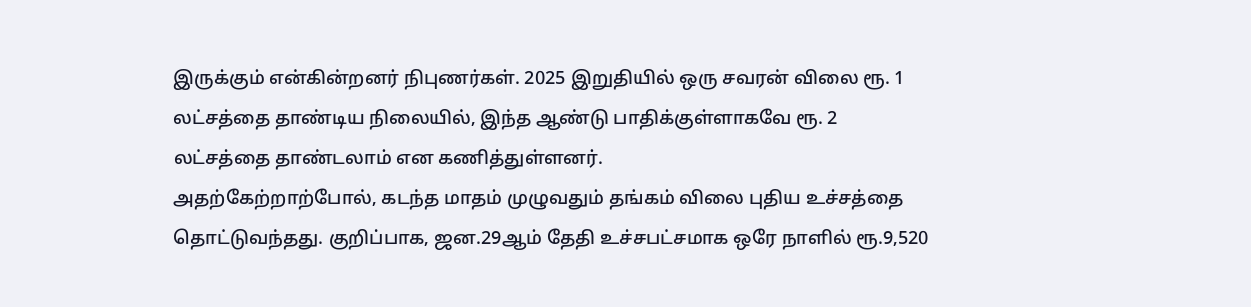இருக்கும் என்கின்றனர் நிபுணர்கள். 2025 இறுதியில் ஒரு சவரன் விலை ரூ. 1 லட்சத்தை தாண்டிய நிலையில், இந்த ஆண்டு பாதிக்குள்ளாகவே ரூ. 2 லட்சத்தை தாண்டலாம் என கணித்துள்ளனர்.
அதற்கேற்றாற்போல், கடந்த மாதம் முழுவதும் தங்கம் விலை புதிய உச்சத்தை தொட்டுவந்தது. குறிப்பாக, ஜன.29ஆம் தேதி உச்சபட்சமாக ஒரே நாளில் ரூ.9,520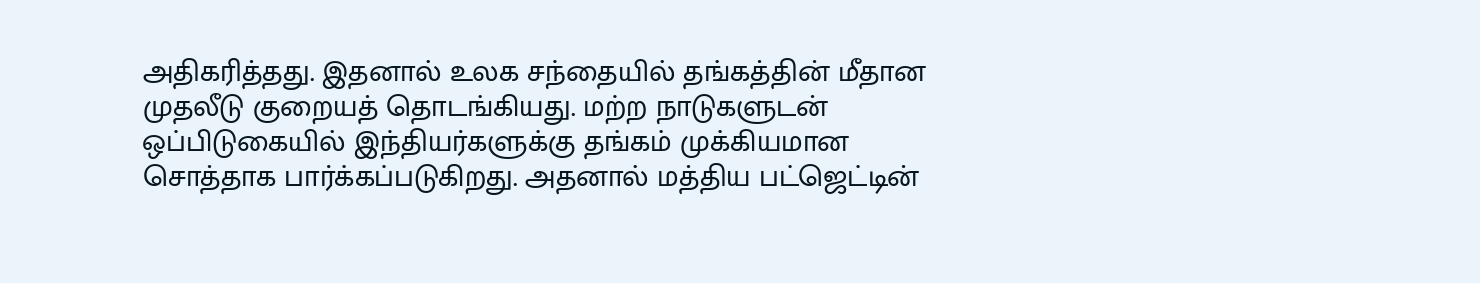அதிகரித்தது. இதனால் உலக சந்தையில் தங்கத்தின் மீதான முதலீடு குறையத் தொடங்கியது. மற்ற நாடுகளுடன் ஒப்பிடுகையில் இந்தியர்களுக்கு தங்கம் முக்கியமான சொத்தாக பார்க்கப்படுகிறது. அதனால் மத்திய பட்ஜெட்டின்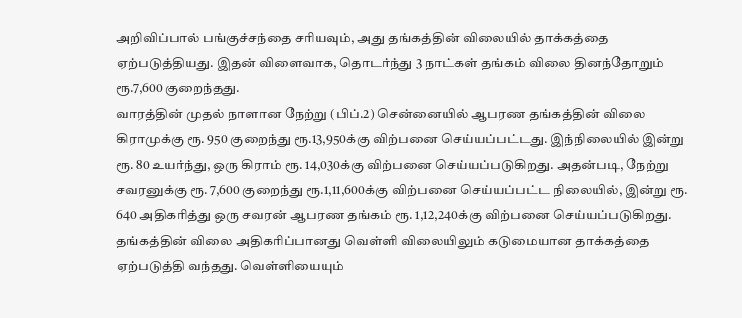அறிவிப்பால் பங்குச்சந்தை சரியவும், அது தங்கத்தின் விலையில் தாக்கத்தை ஏற்படுத்தியது. இதன் விளைவாக, தொடர்ந்து 3 நாட்கள் தங்கம் விலை தினந்தோறும் ரூ.7,600 குறைந்தது.
வாரத்தின் முதல் நாளான நேற்று (பிப்.2) சென்னையில் ஆபரண தங்கத்தின் விலை கிராமுக்கு ரூ. 950 குறைந்து ரூ.13,950க்கு விற்பனை செய்யப்பட்டது. இந்நிலையில் இன்று ரூ. 80 உயர்ந்து, ஒரு கிராம் ரூ. 14,030க்கு விற்பனை செய்யப்படுகிறது. அதன்படி, நேற்று சவரனுக்கு ரூ. 7,600 குறைந்து ரூ.1,11,600க்கு விற்பனை செய்யப்பட்ட நிலையில், இன்று ரூ. 640 அதிகரித்து ஒரு சவரன் ஆபரண தங்கம் ரூ. 1,12,240க்கு விற்பனை செய்யப்படுகிறது.
தங்கத்தின் விலை அதிகரிப்பானது வெள்ளி விலையிலும் கடுமையான தாக்கத்தை ஏற்படுத்தி வந்தது. வெள்ளியையும்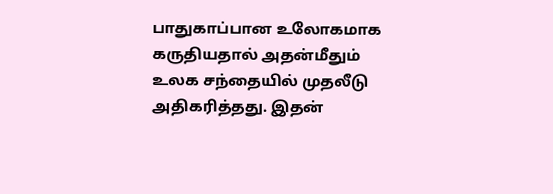பாதுகாப்பான உலோகமாக கருதியதால் அதன்மீதும் உலக சந்தையில் முதலீடு அதிகரித்தது. இதன்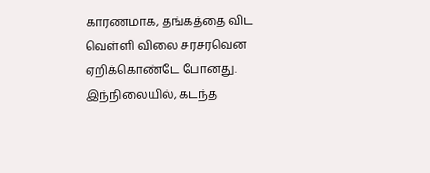காரணமாக, தங்கத்தை விட வெள்ளி விலை சரசரவென ஏறிக்கொண்டே போனது.
இந்நிலையில், கடந்த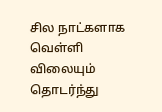சில நாட்களாக வெள்ளி விலையும் தொடர்ந்து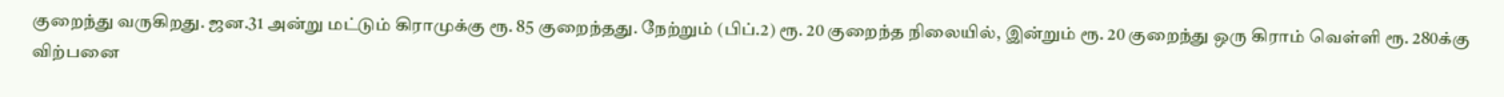குறைந்து வருகிறது. ஜன.31 அன்று மட்டும் கிராமுக்கு ரூ. 85 குறைந்தது. நேற்றும் (பிப்.2) ரூ. 20 குறைந்த நிலையில், இன்றும் ரூ. 20 குறைந்து ஒரு கிராம் வெள்ளி ரூ. 280க்கு விற்பனை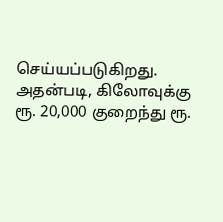செய்யப்படுகிறது. அதன்படி, கிலோவுக்கு ரூ. 20,000 குறைந்து ரூ.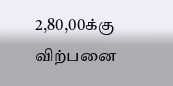2,80,00க்கு விற்பனை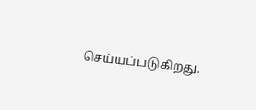செய்யப்படுகிறது.